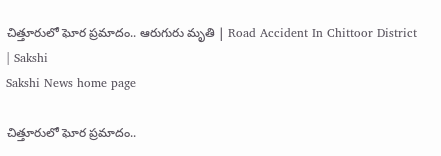చిత్తూరులో ఘోర ‍ప్రమాదం.. ఆరుగురు మృతి | Road Accident In Chittoor District | Sakshi
Sakshi News home page

చిత్తూరులో ఘోర ‍ప్రమాదం..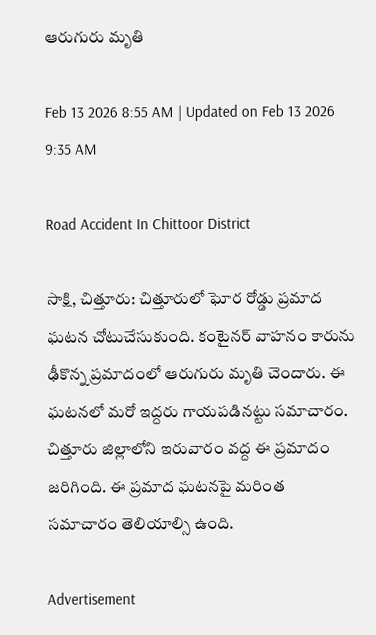ఆరుగురు మృతి

Feb 13 2026 8:55 AM | Updated on Feb 13 2026 9:35 AM

Road Accident In Chittoor District

సాక్షి, చిత్తూరు: చిత్తూరులో ఘోర రోడ్డు ప్రమాద ఘటన చోటుచేసుకుంది. కంటైనర్‌ వాహనం కారును ఢీకొన్న ప్రమాదంలో ఆరుగురు మృతి చెందారు. ఈ ఘటనలో మరో ఇద్దరు గాయపడినట్టు సమాచారం. చిత్తూరు జిల్లాలోని ఇరువారం వద్ద ఈ ప్రమాదం జరిగింది. ఈ ప్రమాద ఘటనపై మరింత సమాచారం తెలియాల్సి ఉంది.

Advertisement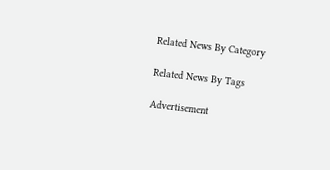Related News By Category

Related News By Tags

Advertisement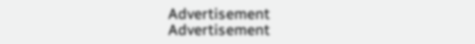Advertisement
Advertisement